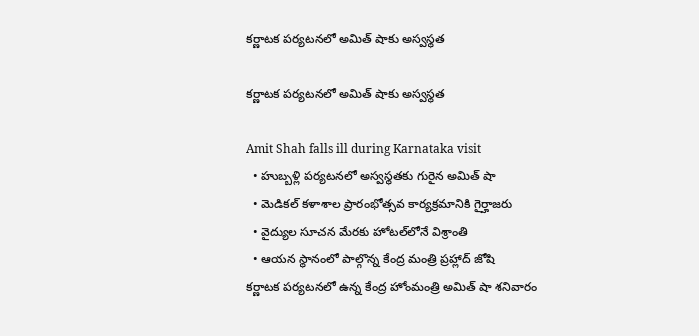కర్ణాటక పర్యటనలో అమిత్ షాకు అస్వస్థత

కర్ణాటక పర్యటనలో అమిత్ షాకు అస్వస్థత

Amit Shah falls ill during Karnataka visit
  • హుబ్బళ్లి పర్యటనలో అస్వస్థతకు గురైన అమిత్ షా
  • మెడికల్ కళాశాల ప్రారంభోత్సవ కార్యక్రమానికి గైర్హాజరు
  • వైద్యుల సూచన మేరకు హోటల్‌లోనే విశ్రాంతి
  • ఆయన స్థానంలో పాల్గొన్న కేంద్ర మంత్రి ప్రహ్లాద్ జోషి
కర్ణాటక పర్యటనలో ఉన్న కేంద్ర హోంమంత్రి అమిత్ షా శనివారం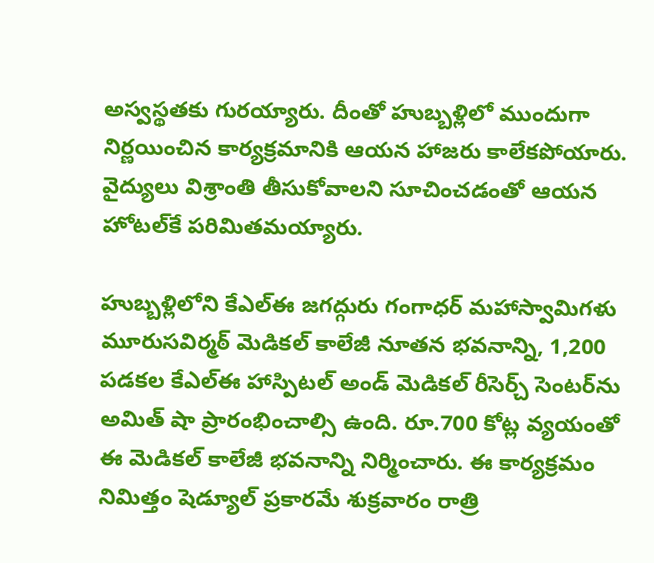అస్వస్థతకు గురయ్యారు. దీంతో హుబ్బళ్లిలో ముందుగా నిర్ణయించిన కార్యక్రమానికి ఆయన హాజరు కాలేకపోయారు. వైద్యులు విశ్రాంతి తీసుకోవాలని సూచించడంతో ఆయన హోటల్‌కే పరిమితమయ్యారు.

హుబ్బళ్లిలోని కేఎల్‌ఈ జగద్గురు గంగాధర్ మహాస్వామిగళు మూరుసవిర్మఠ్ మెడికల్ కాలేజీ నూతన భవనాన్ని, 1,200 పడకల కేఎల్‌ఈ హాస్పిటల్ అండ్ మెడికల్ రీసెర్చ్ సెంటర్‌ను అమిత్ షా ప్రారంభించాల్సి ఉంది. రూ.700 కోట్ల వ్యయంతో ఈ మెడికల్ కాలేజీ భవనాన్ని నిర్మించారు. ఈ కార్యక్రమం నిమిత్తం షెడ్యూల్ ప్రకారమే శుక్రవారం రాత్రి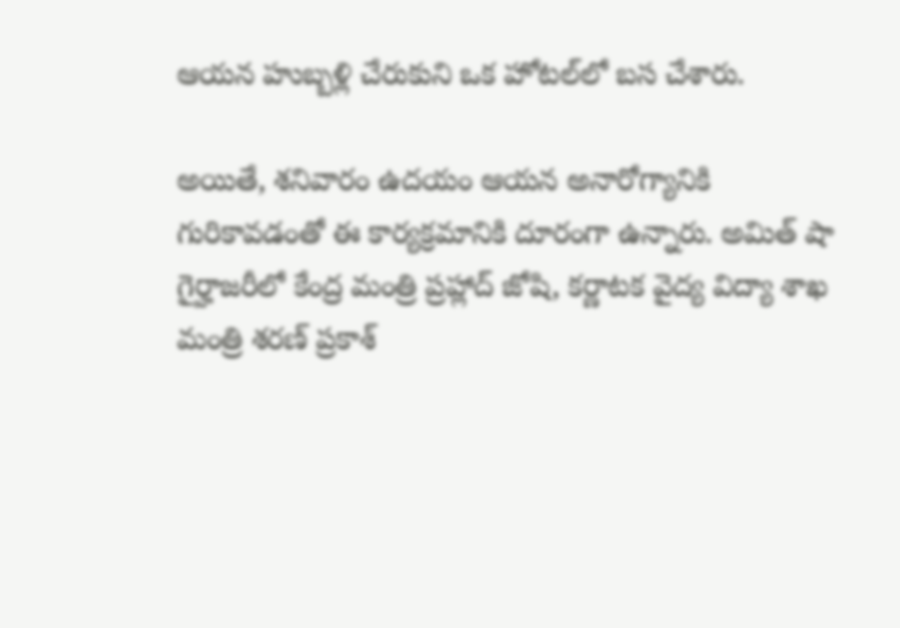ఆయన హుబ్బళ్లి చేరుకుని ఒక హోటల్‌లో బస చేశారు.

అయితే, శనివారం ఉదయం ఆయన అనారోగ్యానికి గురికావడంతో ఈ కార్యక్రమానికి దూరంగా ఉన్నారు. అమిత్ షా గైర్హాజరీలో కేంద్ర మంత్రి ప్రహ్లాద్ జోషి, కర్ణాటక వైద్య విద్యా శాఖ మంత్రి శరణ్ ప్రకాశ్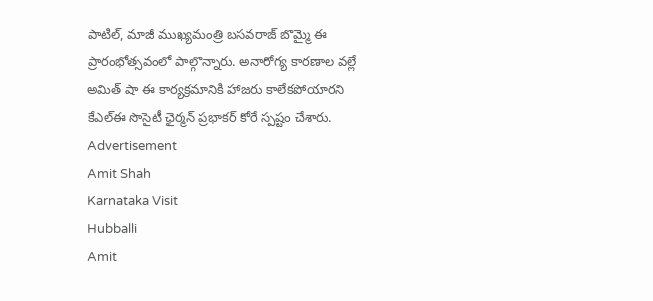పాటిల్, మాజీ ముఖ్యమంత్రి బసవరాజ్ బొమ్మై ఈ ప్రారంభోత్సవంలో పాల్గొన్నారు. అనారోగ్య కారణాల వల్లే అమిత్ షా ఈ కార్యక్రమానికి హాజరు కాలేకపోయారని కేఎల్‌ఈ సొసైటీ ఛైర్మన్ ప్రభాకర్ కోరే స్పష్టం చేశారు.
Advertisement
Amit Shah
Karnataka Visit
Hubballi
Amit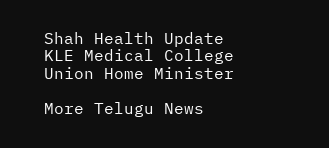Shah Health Update
KLE Medical College
Union Home Minister

More Telugu News